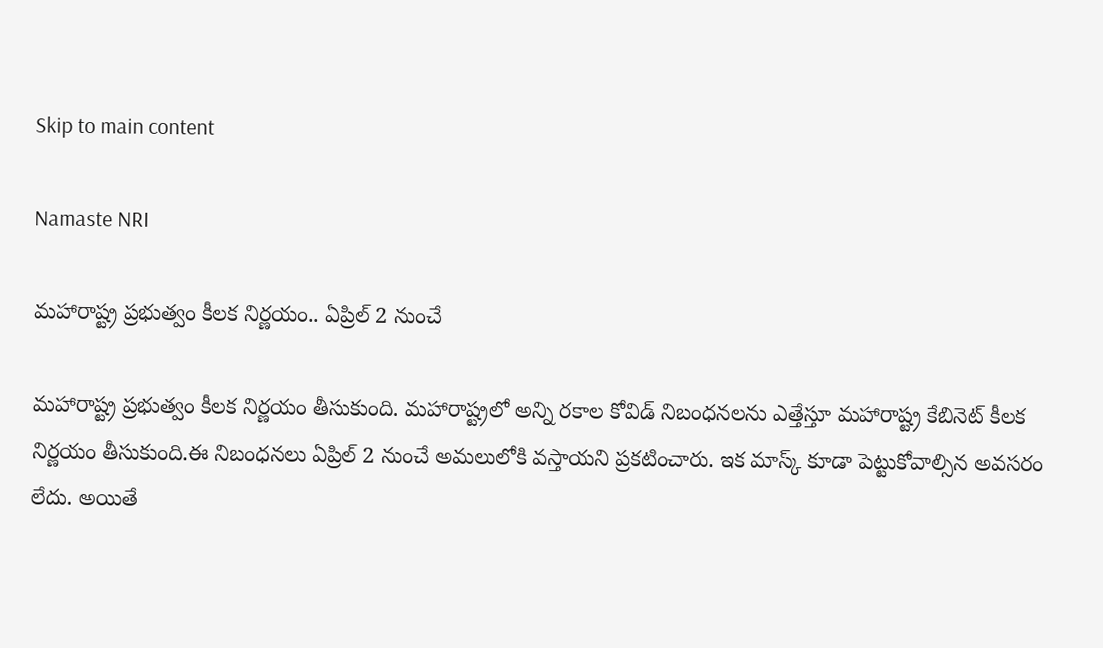Skip to main content

Namaste NRI

మహారాష్ట్ర ప్రభుత్వం కీలక నిర్ణయం.. ఏప్రిల్‌ 2 నుంచే

మహారాష్ట్ర ప్రభుత్వం కీలక నిర్ణయం తీసుకుంది. మహారాష్ట్రలో అన్ని రకాల కోవిడ్‌ నిబంధనలను ఎత్తేస్తూ మహారాష్ట్ర కేబినెట్‌ కీలక నిర్ణయం తీసుకుంది.ఈ నిబంధనలు ఏప్రిల్‌ 2 నుంచే అమలులోకి వస్తాయని ప్రకటించారు. ఇక మాస్క్‌ కూడా పెట్టుకోవాల్సిన అవసరం లేదు. అయితే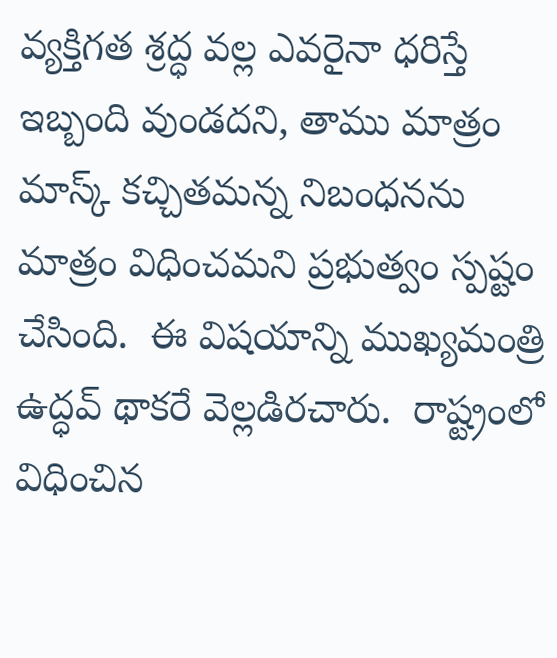వ్యక్తిగత శ్రద్ధ వల్ల ఎవరైనా ధరిస్తే ఇబ్బంది వుండదని, తాము మాత్రం మాస్క్‌ కచ్చితమన్న నిబంధనను మాత్రం విధించమని ప్రభుత్వం స్పష్టం చేసింది.  ఈ విషయాన్ని ముఖ్యమంత్రి ఉద్ధవ్‌ థాకరే వెల్లడిరచారు.  రాష్ట్రంలో విధించిన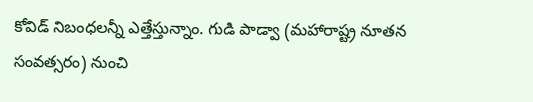కోవిడ్‌ నిబంధలన్నీ ఎత్తేస్తున్నాం. గుడి పాడ్వా (మహారాష్ట్ర నూతన సంవత్సరం) నుంచి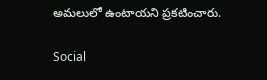అమలులో ఉంటాయని ప్రకటించారు.

Social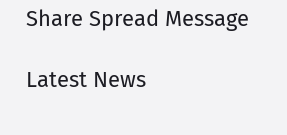Share Spread Message

Latest News